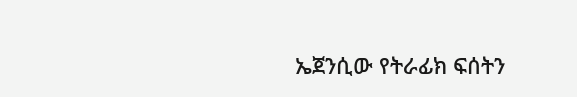ኤጀንሲው የትራፊክ ፍሰትን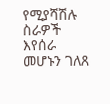የሚያሻሽሉ ስራዎች እየሰራ መሆኑን ገለጸ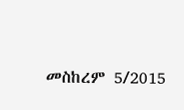መስከረም 5/2015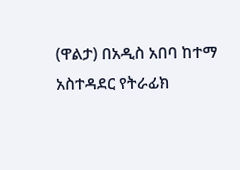(ዋልታ) በአዲስ አበባ ከተማ አስተዳደር የትራፊክ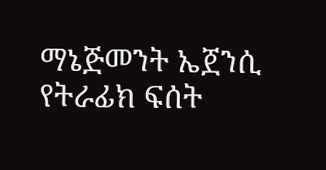ማኔጅመንት ኤጀንሲ የትራፊክ ፍሰት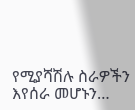የሚያሻሽሉ ስራዎችን እየሰራ መሆኑን…